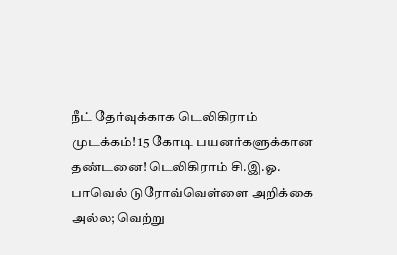நீட் தேர்வுக்காக டெலிகிராம் முடக்கம்! 15 கோடி பயனர்களுக்கான தண்டனை! டெலிகிராம் சி.இ.ஓ. பாவெல் டுரோவ்வெள்ளை அறிக்கை அல்ல; வெற்று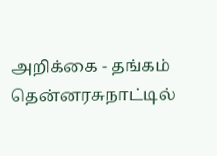அறிக்கை - தங்கம் தென்னரசுநாட்டில்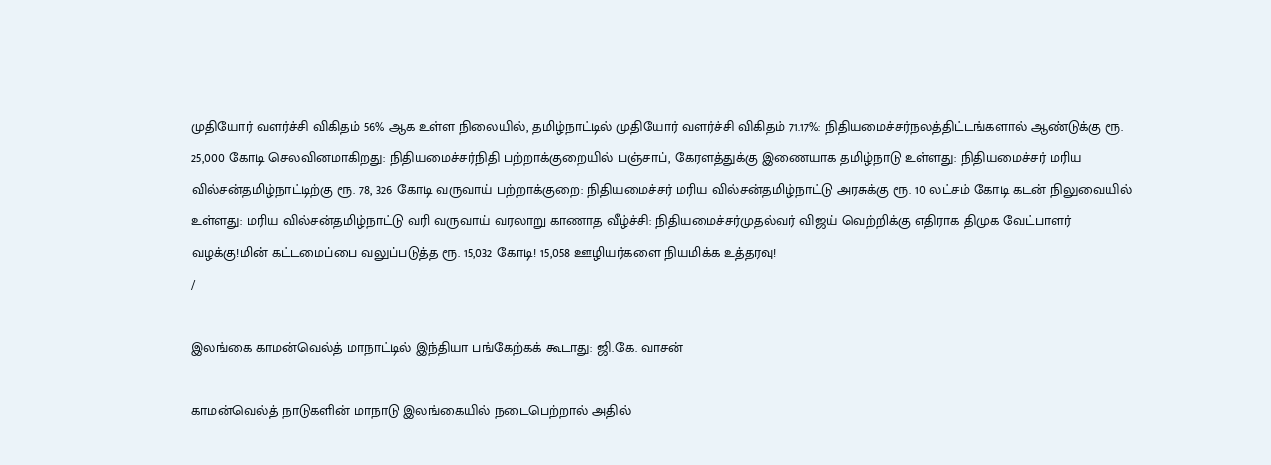முதியோர் வளர்ச்சி விகிதம் 56% ஆக உள்ள நிலையில், தமிழ்நாட்டில் முதியோர் வளர்ச்சி விகிதம் 71.17%: நிதியமைச்சர்நலத்திட்டங்களால் ஆண்டுக்கு ரூ. 25,000 கோடி செலவினமாகிறது: நிதியமைச்சர்நிதி பற்றாக்குறையில் பஞ்சாப், கேரளத்துக்கு இணையாக தமிழ்நாடு உள்ளது: நிதியமைச்சர் மரிய வில்சன்தமிழ்நாட்டிற்கு ரூ. 78, 326 கோடி வருவாய் பற்றாக்குறை: நிதியமைச்சர் மரிய வில்சன்தமிழ்நாட்டு அரசுக்கு ரூ. 10 லட்சம் கோடி கடன் நிலுவையில் உள்ளது: மரிய வில்சன்தமிழ்நாட்டு வரி வருவாய் வரலாறு காணாத வீழ்ச்சி: நிதியமைச்சர்முதல்வர் விஜய் வெற்றிக்கு எதிராக திமுக வேட்பாளர் வழக்கு!மின் கட்டமைப்பை வலுப்படுத்த ரூ. 15,032 கோடி! 15,058 ஊழியர்களை நியமிக்க உத்தரவு!
/

இலங்கை காமன்வெல்த் மாநாட்டில் இந்தியா பங்கேற்கக் கூடாது: ஜி.கே. வாசன்

காமன்வெல்த் நாடுகளின் மாநாடு இலங்கையில் நடைபெற்றால் அதில்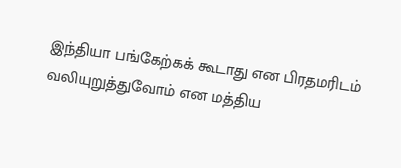இந்தியா பங்கேற்கக் கூடாது என பிரதமரிடம் வலியுறுத்துவோம் என மத்திய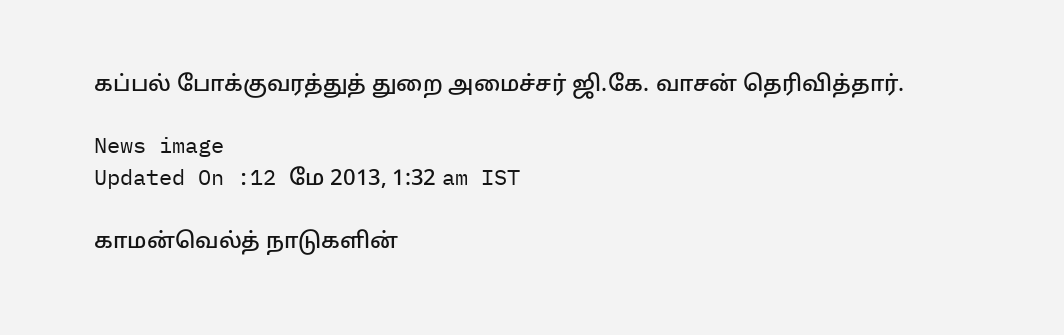கப்பல் போக்குவரத்துத் துறை அமைச்சர் ஜி.கே. வாசன் தெரிவித்தார்.

News image
Updated On :12 மே 2013, 1:32 am IST

காமன்வெல்த் நாடுகளின்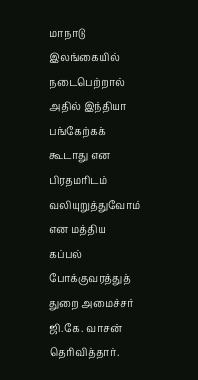மாநாடு இலங்கையில் நடைபெற்றால் அதில் இந்தியா பங்கேற்கக் கூடாது என பிரதமரிடம் வலியுறுத்துவோம் என மத்திய கப்பல் போக்குவரத்துத் துறை அமைச்சர் ஜி.கே. வாசன் தெரிவித்தார்.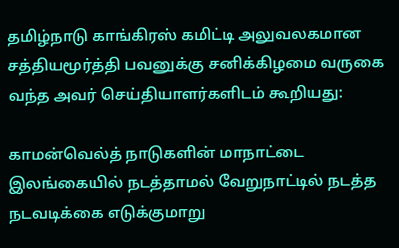தமிழ்நாடு காங்கிரஸ் கமிட்டி அலுவலகமான சத்தியமூர்த்தி பவனுக்கு சனிக்கிழமை வருகை வந்த அவர் செய்தியாளர்களிடம் கூறியது:

காமன்வெல்த் நாடுகளின் மாநாட்டை இலங்கையில் நடத்தாமல் வேறுநாட்டில் நடத்த நடவடிக்கை எடுக்குமாறு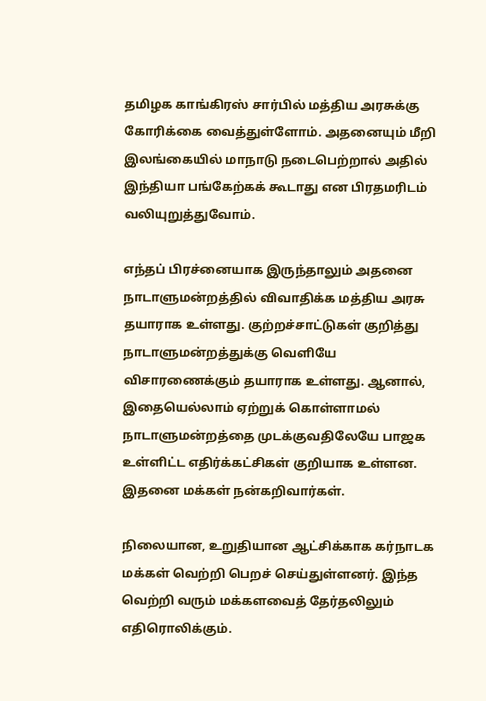தமிழக காங்கிரஸ் சார்பில் மத்திய அரசுக்கு கோரிக்கை வைத்துள்ளோம். அதனையும் மீறி இலங்கையில் மாநாடு நடைபெற்றால் அதில் இந்தியா பங்கேற்கக் கூடாது என பிரதமரிடம் வலியுறுத்துவோம்.

எந்தப் பிரச்னையாக இருந்தாலும் அதனை நாடாளுமன்றத்தில் விவாதிக்க மத்திய அரசு தயாராக உள்ளது. குற்றச்சாட்டுகள் குறித்து நாடாளுமன்றத்துக்கு வெளியே விசாரணைக்கும் தயாராக உள்ளது. ஆனால், இதையெல்லாம் ஏற்றுக் கொள்ளாமல் நாடாளுமன்றத்தை முடக்குவதிலேயே பாஜக உள்ளிட்ட எதிர்க்கட்சிகள் குறியாக உள்ளன. இதனை மக்கள் நன்கறிவார்கள்.

நிலையான, உறுதியான ஆட்சிக்காக கர்நாடக மக்கள் வெற்றி பெறச் செய்துள்ளனர். இந்த வெற்றி வரும் மக்களவைத் தேர்தலிலும் எதிரொலிக்கும்.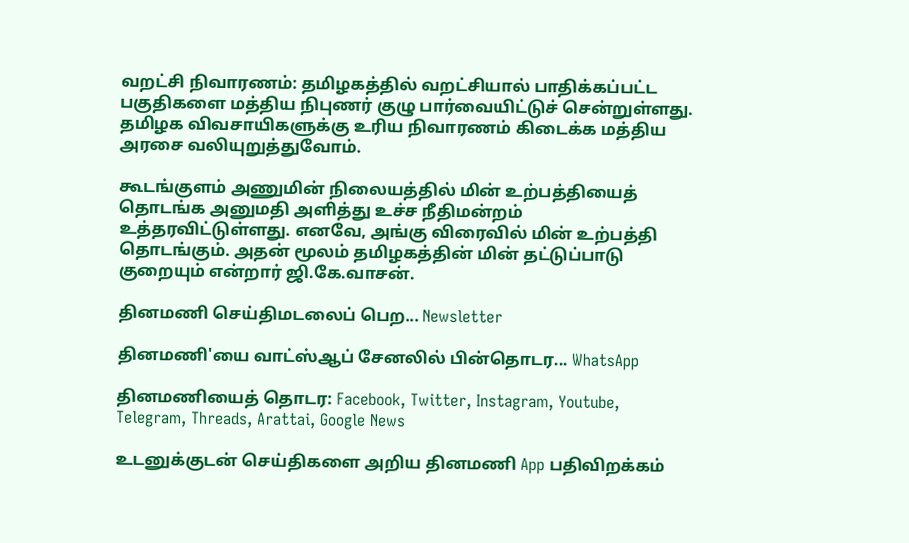வறட்சி நிவாரணம்: தமிழகத்தில் வறட்சியால் பாதிக்கப்பட்ட பகுதிகளை மத்திய நிபுணர் குழு பார்வையிட்டுச் சென்றுள்ளது. தமிழக விவசாயிகளுக்கு உரிய நிவாரணம் கிடைக்க மத்திய அரசை வலியுறுத்துவோம்.

கூடங்குளம் அணுமின் நிலையத்தில் மின் உற்பத்தியைத் தொடங்க அனுமதி அளித்து உச்ச நீதிமன்றம் உத்தரவிட்டுள்ளது. எனவே, அங்கு விரைவில் மின் உற்பத்தி தொடங்கும். அதன் மூலம் தமிழகத்தின் மின் தட்டுப்பாடு குறையும் என்றார் ஜி.கே.வாசன்.

தினமணி செய்திமடலைப் பெற... Newsletter

தினமணி'யை வாட்ஸ்ஆப் சேனலில் பின்தொடர... WhatsApp

தினமணியைத் தொடர: Facebook, Twitter, Instagram, Youtube, Telegram, Threads, Arattai, Google News

உடனுக்குடன் செய்திகளை அறிய தினமணி App பதிவிறக்கம்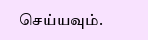செய்யவும்.